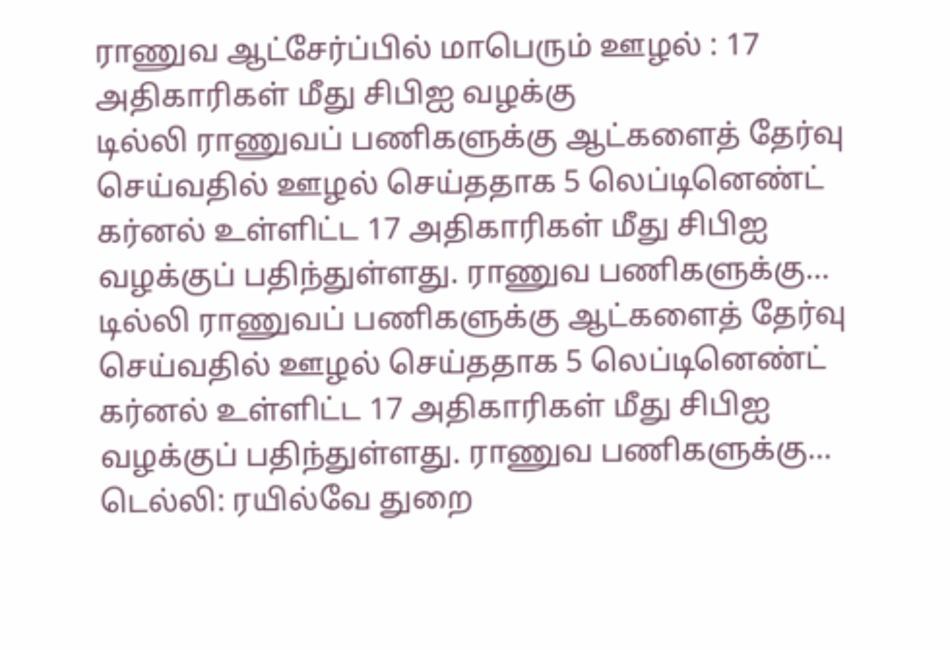ராணுவ ஆட்சேர்ப்பில் மாபெரும் ஊழல் : 17 அதிகாரிகள் மீது சிபிஐ வழக்கு
டில்லி ராணுவப் பணிகளுக்கு ஆட்களைத் தேர்வு செய்வதில் ஊழல் செய்ததாக 5 லெப்டினெண்ட் கர்னல் உள்ளிட்ட 17 அதிகாரிகள் மீது சிபிஐ வழக்குப் பதிந்துள்ளது. ராணுவ பணிகளுக்கு…
டில்லி ராணுவப் பணிகளுக்கு ஆட்களைத் தேர்வு செய்வதில் ஊழல் செய்ததாக 5 லெப்டினெண்ட் கர்னல் உள்ளிட்ட 17 அதிகாரிகள் மீது சிபிஐ வழக்குப் பதிந்துள்ளது. ராணுவ பணிகளுக்கு…
டெல்லி: ரயில்வே துறை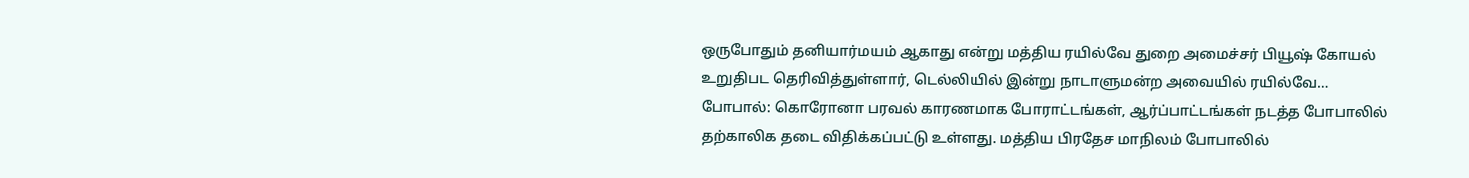ஒருபோதும் தனியார்மயம் ஆகாது என்று மத்திய ரயில்வே துறை அமைச்சர் பியூஷ் கோயல் உறுதிபட தெரிவித்துள்ளார், டெல்லியில் இன்று நாடாளுமன்ற அவையில் ரயில்வே…
போபால்: கொரோனா பரவல் காரணமாக போராட்டங்கள், ஆர்ப்பாட்டங்கள் நடத்த போபாலில் தற்காலிக தடை விதிக்கப்பட்டு உள்ளது. மத்திய பிரதேச மாநிலம் போபாலில்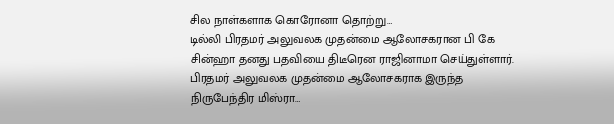சில நாள்களாக கொரோனா தொற்று…
டில்லி பிரதமர் அலுவலக முதன்மை ஆலோசகரான பி கே சின்ஹா தனது பதவியை திடீரென ராஜினாமா செய்துள்ளார். பிரதமர் அலுவலக முதன்மை ஆலோசகராக இருந்த நிருபேந்திர மிஸ்ரா…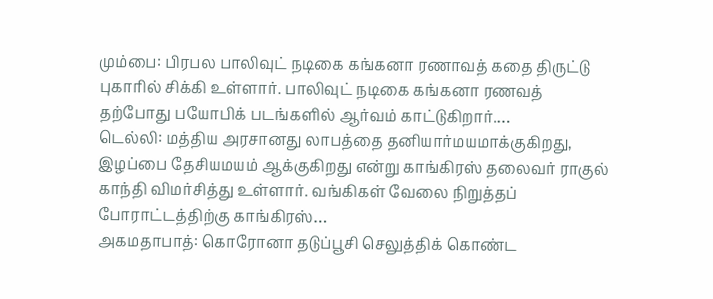மும்பை: பிரபல பாலிவுட் நடிகை கங்கனா ரணாவத் கதை திருட்டு புகாரில் சிக்கி உள்ளார். பாலிவுட் நடிகை கங்கனா ரணவத் தற்போது பயோபிக் படங்களில் ஆர்வம் காட்டுகிறார்.…
டெல்லி: மத்திய அரசானது லாபத்தை தனியார்மயமாக்குகிறது, இழப்பை தேசியமயம் ஆக்குகிறது என்று காங்கிரஸ் தலைவர் ராகுல் காந்தி விமர்சித்து உள்ளார். வங்கிகள் வேலை நிறுத்தப் போராட்டத்திற்கு காங்கிரஸ்…
அகமதாபாத்: கொரோனா தடுப்பூசி செலுத்திக் கொண்ட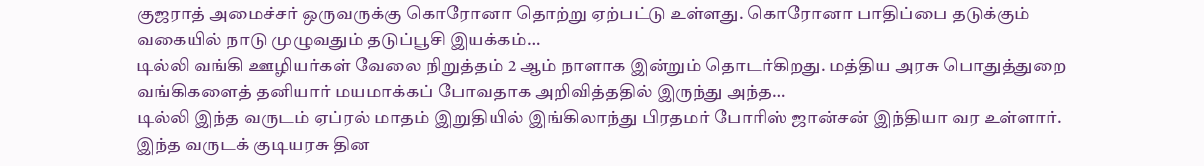குஜராத் அமைச்சர் ஒருவருக்கு கொரோனா தொற்று ஏற்பட்டு உள்ளது. கொரோனா பாதிப்பை தடுக்கும் வகையில் நாடு முழுவதும் தடுப்பூசி இயக்கம்…
டில்லி வங்கி ஊழியர்கள் வேலை நிறுத்தம் 2 ஆம் நாளாக இன்றும் தொடர்கிறது. மத்திய அரசு பொதுத்துறை வங்கிகளைத் தனியார் மயமாக்கப் போவதாக அறிவித்ததில் இருந்து அந்த…
டில்லி இந்த வருடம் ஏப்ரல் மாதம் இறுதியில் இங்கிலாந்து பிரதமர் போரிஸ் ஜான்சன் இந்தியா வர உள்ளார். இந்த வருடக் குடியரசு தின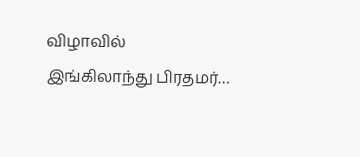விழாவில் இங்கிலாந்து பிரதமர்…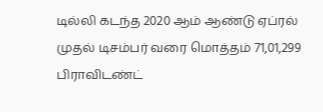டில்லி கடந்த 2020 ஆம் ஆண்டு ஏப்ரல் முதல் டிசம்பர் வரை மொத்தம் 71,01,299 பிராவிடண்ட்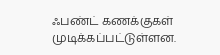ஃபண்ட் கணக்குகள் முடிக்கப்பட்டுள்ளன.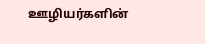ஊழியர்களின்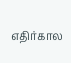எதிர்கால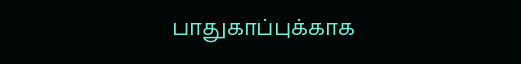பாதுகாப்புக்காக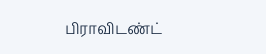பிராவிடண்ட்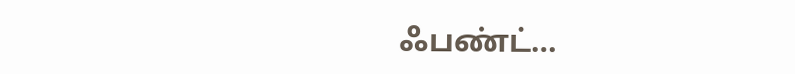ஃபண்ட்…